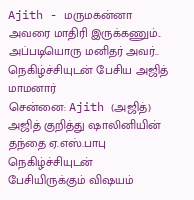Ajith - மருமகன்னா அவரை மாதிரி இருக்கணும்.. அப்படியொரு மனிதர் அவர்.. நெகிழ்ச்சியுடன் பேசிய அஜித் மாமனார்
சென்னை: Ajith (அஜித்) அஜித் குறித்து ஷாலினியின் தந்தை ஏ.எஸ்.பாபு நெகிழ்ச்சியுடன் பேசியிருக்கும் விஷயம்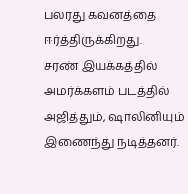பலரது கவனத்தை ஈர்த்திருக்கிறது.
சரண் இயக்கத்தில் அமர்க்களம் படத்தில் அஜித்தும், ஷாலினியும் இணைந்து நடித்தனர்.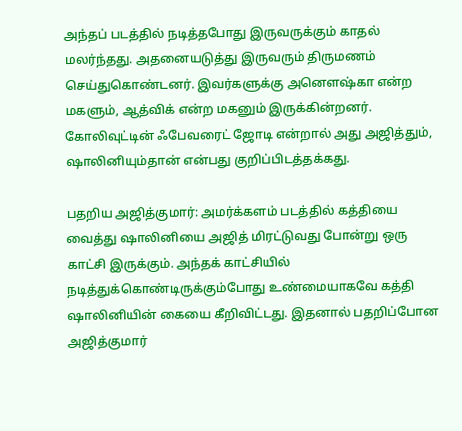அந்தப் படத்தில் நடித்தபோது இருவருக்கும் காதல் மலர்ந்தது. அதனையடுத்து இருவரும் திருமணம் செய்துகொண்டனர். இவர்களுக்கு அனௌஷ்கா என்ற மகளும், ஆத்விக் என்ற மகனும் இருக்கின்றனர். கோலிவுட்டின் ஃபேவரைட் ஜோடி என்றால் அது அஜித்தும், ஷாலினியும்தான் என்பது குறிப்பிடத்தக்கது.

பதறிய அஜித்குமார்: அமர்க்களம் படத்தில் கத்தியை வைத்து ஷாலினியை அஜித் மிரட்டுவது போன்று ஒரு காட்சி இருக்கும். அந்தக் காட்சியில் நடித்துக்கொண்டிருக்கும்போது உண்மையாகவே கத்தி ஷாலினியின் கையை கீறிவிட்டது. இதனால் பதறிப்போன அஜித்குமார்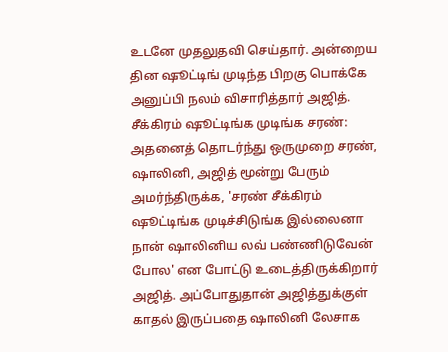உடனே முதலுதவி செய்தார். அன்றைய தின ஷூட்டிங் முடிந்த பிறகு பொக்கே அனுப்பி நலம் விசாரித்தார் அஜித்.
சீக்கிரம் ஷூட்டிங்க முடிங்க சரண்: அதனைத் தொடர்ந்து ஒருமுறை சரண், ஷாலினி, அஜித் மூன்று பேரும் அமர்ந்திருக்க, 'சரண் சீக்கிரம் ஷூட்டிங்க முடிச்சிடுங்க இல்லைனா நான் ஷாலினிய லவ் பண்ணிடுவேன் போல' என போட்டு உடைத்திருக்கிறார் அஜித். அப்போதுதான் அஜித்துக்குள் காதல் இருப்பதை ஷாலினி லேசாக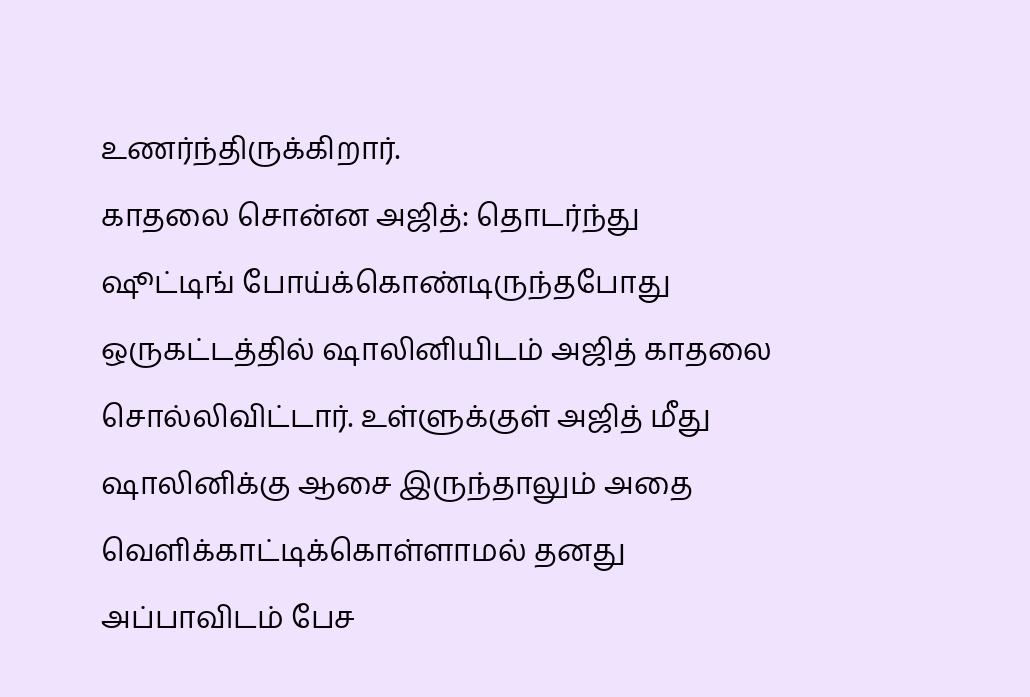உணர்ந்திருக்கிறார்.
காதலை சொன்ன அஜித்: தொடர்ந்து ஷூட்டிங் போய்க்கொண்டிருந்தபோது ஒருகட்டத்தில் ஷாலினியிடம் அஜித் காதலை சொல்லிவிட்டார். உள்ளுக்குள் அஜித் மீது ஷாலினிக்கு ஆசை இருந்தாலும் அதை வெளிக்காட்டிக்கொள்ளாமல் தனது அப்பாவிடம் பேச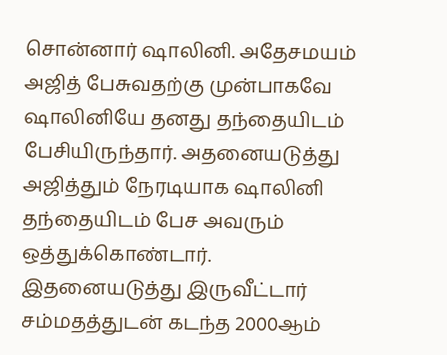சொன்னார் ஷாலினி. அதேசமயம் அஜித் பேசுவதற்கு முன்பாகவே ஷாலினியே தனது தந்தையிடம் பேசியிருந்தார். அதனையடுத்து அஜித்தும் நேரடியாக ஷாலினி தந்தையிடம் பேச அவரும் ஒத்துக்கொண்டார். இதனையடுத்து இருவீட்டார் சம்மதத்துடன் கடந்த 2000ஆம்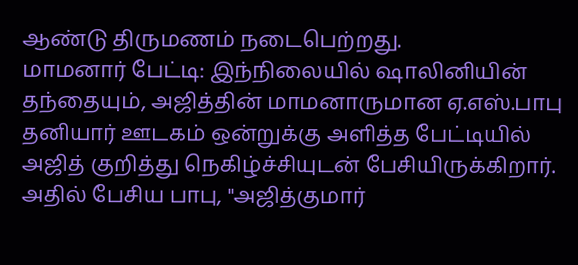ஆண்டு திருமணம் நடைபெற்றது.
மாமனார் பேட்டி: இந்நிலையில் ஷாலினியின் தந்தையும், அஜித்தின் மாமனாருமான ஏ.எஸ்.பாபு தனியார் ஊடகம் ஒன்றுக்கு அளித்த பேட்டியில் அஜித் குறித்து நெகிழ்ச்சியுடன் பேசியிருக்கிறார். அதில் பேசிய பாபு, "அஜித்குமார்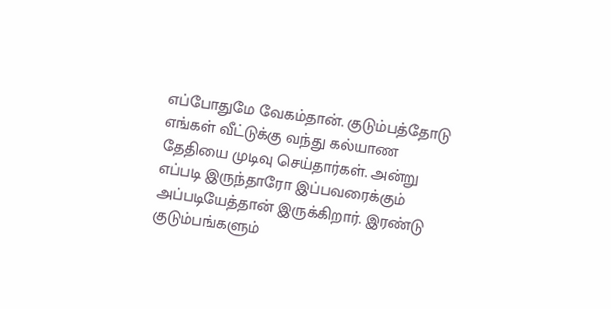எப்போதுமே வேகம்தான். குடும்பத்தோடு எங்கள் வீட்டுக்கு வந்து கல்யாண தேதியை முடிவு செய்தார்கள். அன்று எப்படி இருந்தாரோ இப்பவரைக்கும் அப்படியேத்தான் இருக்கிறார். இரண்டு குடும்பங்களும்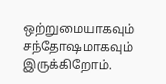ஒற்றுமையாகவும் சந்தோஷமாகவும் இருக்கிறோம்.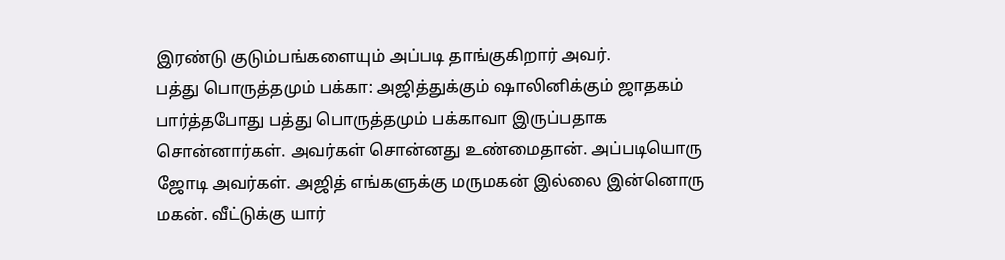இரண்டு குடும்பங்களையும் அப்படி தாங்குகிறார் அவர்.
பத்து பொருத்தமும் பக்கா: அஜித்துக்கும் ஷாலினிக்கும் ஜாதகம் பார்த்தபோது பத்து பொருத்தமும் பக்காவா இருப்பதாக சொன்னார்கள். அவர்கள் சொன்னது உண்மைதான். அப்படியொரு ஜோடி அவர்கள். அஜித் எங்களுக்கு மருமகன் இல்லை இன்னொரு மகன். வீட்டுக்கு யார்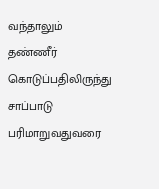வந்தாலும் தண்ணீர் கொடுப்பதிலிருந்து சாப்பாடு பரிமாறுவதுவரை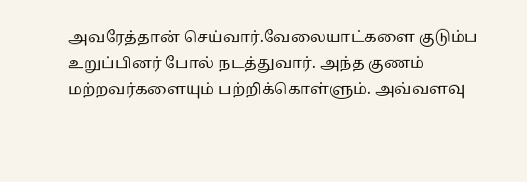அவரேத்தான் செய்வார்.வேலையாட்களை குடும்ப உறுப்பினர் போல் நடத்துவார். அந்த குணம் மற்றவர்களையும் பற்றிக்கொள்ளும். அவ்வளவு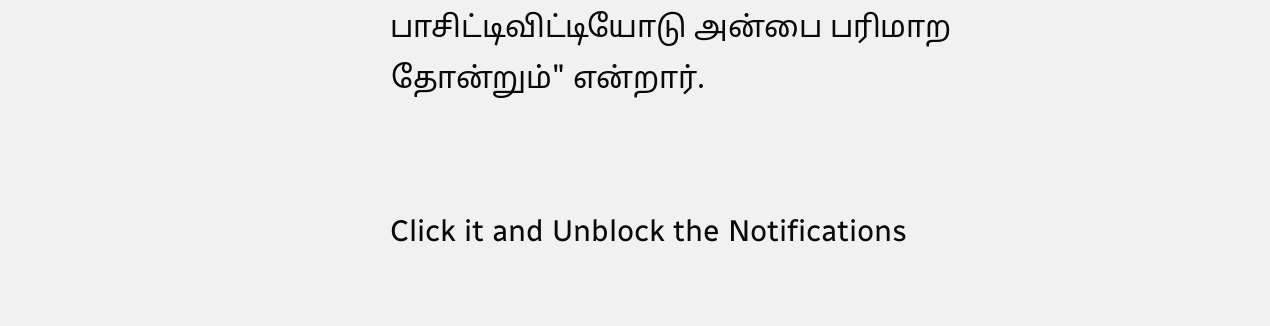பாசிட்டிவிட்டியோடு அன்பை பரிமாற தோன்றும்" என்றார்.


Click it and Unblock the Notifications